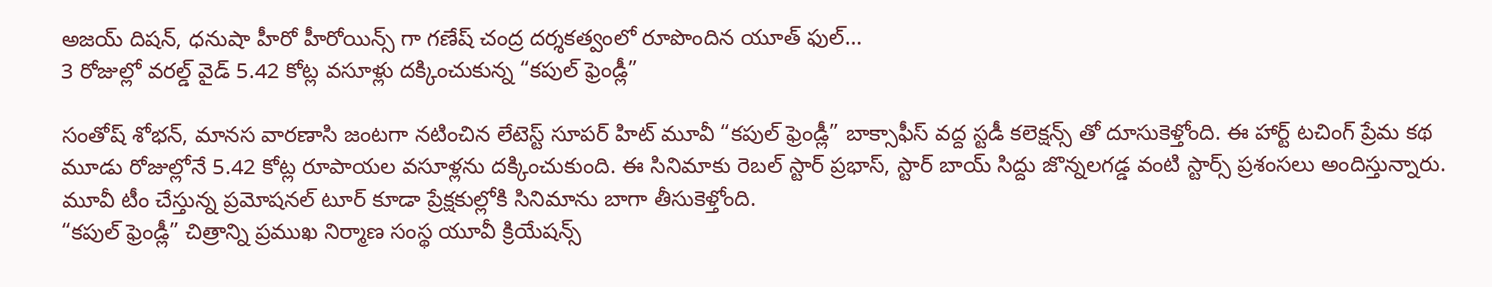అజయ్ దిషన్, ధనుషా హీరో హీరోయిన్స్ గా గణేష్ చంద్ర దర్శకత్వంలో రూపొందిన యూత్ ఫుల్…
3 రోజుల్లో వరల్డ్ వైడ్ 5.42 కోట్ల వసూళ్లు దక్కించుకున్న “కపుల్ ఫ్రెండ్లీ”

సంతోష్ శోభన్, మానస వారణాసి జంటగా నటించిన లేటెస్ట్ సూపర్ హిట్ మూవీ “కపుల్ ఫ్రెండ్లీ” బాక్సాఫీస్ వద్ద స్టడీ కలెక్షన్స్ తో దూసుకెళ్తోంది. ఈ హార్ట్ టచింగ్ ప్రేమ కథ మూడు రోజుల్లోనే 5.42 కోట్ల రూపాయల వసూళ్లను దక్కించుకుంది. ఈ సినిమాకు రెబల్ స్టార్ ప్రభాస్, స్టార్ బాయ్ సిద్దు జొన్నలగడ్డ వంటి స్టార్స్ ప్రశంసలు అందిస్తున్నారు. మూవీ టీం చేస్తున్న ప్రమోషనల్ టూర్ కూడా ప్రేక్షకుల్లోకి సినిమాను బాగా తీసుకెళ్తోంది.
“కపుల్ ఫ్రెండ్లీ” చిత్రాన్ని ప్రముఖ నిర్మాణ సంస్థ యూవీ క్రియేషన్స్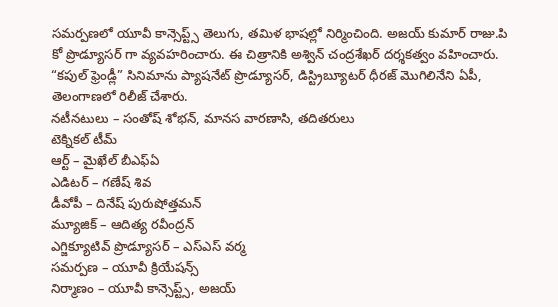సమర్పణలో యూవీ కాన్సెప్ట్స్ తెలుగు, తమిళ భాషల్లో నిర్మించింది. అజయ్ కుమార్ రాజు.పి కో ప్రొడ్యూసర్ గా వ్యవహరించారు. ఈ చిత్రానికి అశ్విన్ చంద్రశేఖర్ దర్శకత్వం వహించారు. “కపుల్ ఫ్రెండ్లీ” సినిమాను ప్యాషనేట్ ప్రొడ్యూసర్, డిస్ట్రిబ్యూటర్ ధీరజ్ మొగిలినేని ఏపీ, తెలంగాణలో రిలీజ్ చేశారు.
నటీనటులు – సంతోష్ శోభన్, మానస వారణాసి, తదితరులు
టెక్నికల్ టీమ్
ఆర్ట్ – మైఖేల్ బీఎఫ్ఏ
ఎడిటర్ – గణేష్ శివ
డీవోపీ – దినేష్ పురుషోత్తమన్
మ్యూజిక్ – ఆదిత్య రవీంద్రన్
ఎగ్జిక్యూటివ్ ప్రొడ్యూసర్ – ఎస్ఎస్ వర్మ
సమర్పణ – యూవీ క్రియేషన్స్
నిర్మాణం – యూవీ కాన్సెప్ట్స్, అజయ్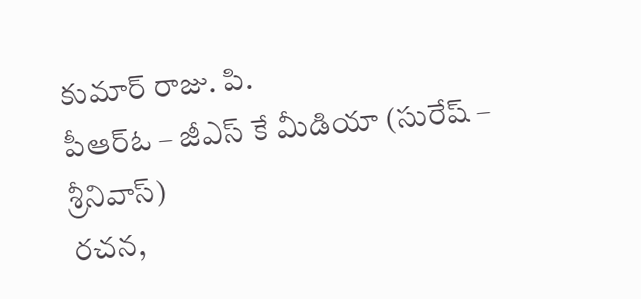కుమార్ రాజు. పి.
పీఆర్ఓ – జీఎస్ కే మీడియా (సురేష్ – శ్రీనివాస్)
రచన,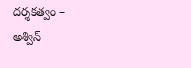దర్శకత్వం – అశ్విన్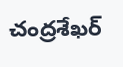చంద్రశేఖర్